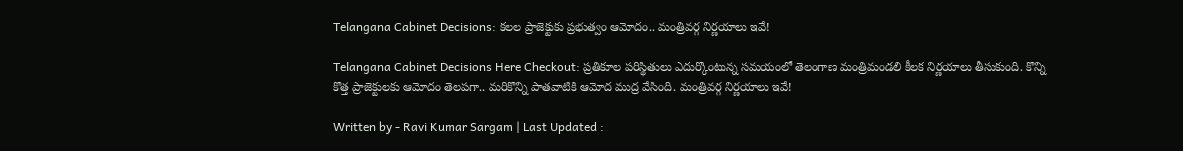Telangana Cabinet Decisions: కలల ప్రాజెక్టుకు ప్రభుత్వం ఆమోదం.. మంత్రివర్గ నిర్ణయాలు ఇవే!

Telangana Cabinet Decisions Here Checkout: ప్రతికూల పరిస్థితులు ఎదుర్కొంటున్న సమయంలో తెలంగాణ మంత్రిమండలి కీలక నిర్ణయాలు తీసుకుంది. కొన్ని కొత్త ప్రాజెక్టులకు ఆమోదం తెలపగా.. మరికొన్ని పాతవాటికి ఆమోద ముద్ర వేసింది. మంత్రివర్గ నిర్ణయాలు ఇవే!

Written by - Ravi Kumar Sargam | Last Updated :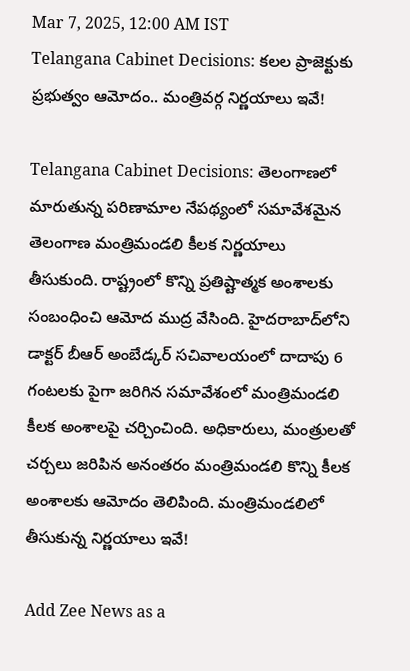Mar 7, 2025, 12:00 AM IST
Telangana Cabinet Decisions: కలల ప్రాజెక్టుకు ప్రభుత్వం ఆమోదం.. మంత్రివర్గ నిర్ణయాలు ఇవే!

Telangana Cabinet Decisions: తెలంగాణలో మారుతున్న పరిణామాల నేపథ్యంలో సమావేశమైన తెలంగాణ మంత్రిమండలి కీలక నిర్ణయాలు తీసుకుంది. రాష్ట్రంలో కొన్ని ప్రతిష్టాత్మక అంశాలకు సంబంధించి ఆమోద ముద్ర వేసింది. హైదరాబాద్‌లోని డాక్టర్‌ బీఆర్‌ అంబేడ్కర్‌ సచివాలయంలో దాదాపు 6 గంటలకు పైగా జరిగిన సమావేశంలో మంత్రిమండలి కీలక అంశాలపై చర్చించింది. అధికారులు, మంత్రులతో చర్చలు జరిపిన అనంతరం మంత్రిమండలి కొన్ని కీలక అంశాలకు ఆమోదం తెలిపింది. మంత్రిమండలిలో తీసుకున్న నిర్ణయాలు ఇవే!

Add Zee News as a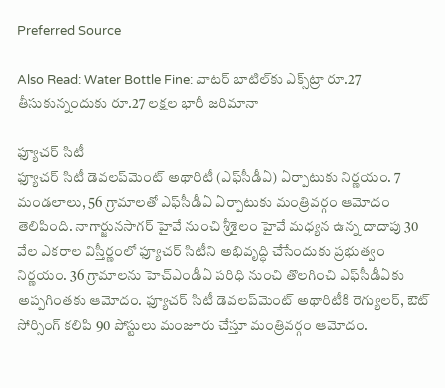Preferred Source

Also Read: Water Bottle Fine: వాటర్‌ బాటిల్‌కు ఎక్స్‌ట్రా రూ.27 తీసుకున్నందుకు రూ.27 లక్షల భారీ జరిమానా

ఫ్యూచర్ సిటీ
ఫ్యూచర్ సిటీ డెవలప్‌మెంట్ అథారిటీ (ఎఫ్‌సీడీఏ) ఏర్పాటుకు నిర్ణయం. 7 మండలాలు, 56 గ్రామాలతో ఎఫ్‌సీడీఏ ఏర్పాటుకు మంత్రివర్గం ఆమోదం తెలిపింది. నాగార్జునసాగర్ హైవే నుంచి శ్రీశైలం హైవే మధ్యన ఉన్న దాదాపు 30 వేల ఎకరాల విస్తీర్ణంలో ఫ్యూచర్ సిటీని అభివృద్ధి చేసేందుకు ప్రభుత్వం నిర్ణయం. 36 గ్రామాలను హెచ్‌ఎండీఏ పరిధి నుంచి తొలగించి ఎఫ్‌సీడీఏకు అప్పగింతకు ఆమోదం. ఫ్యూచర్ సిటీ డెవలప్‌మెంట్ అథారిటీకి రెగ్యులర్, ఔట్ సోర్సింగ్ కలిపి 90 పోస్టులు మంజూరు చేస్తూ మంత్రివర్గం ఆమోదం.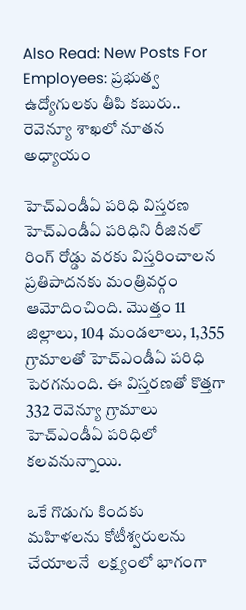Also Read: New Posts For Employees: ప్రభుత్వ ఉద్యోగులకు తీపి కబురు.. రెవెన్యూ శాఖ‌లో నూత‌న అధ్యాయం

హెచ్‌ఎండీఏ పరిధి విస్తరణ
హెచ్‌ఎండీఏ పరిధిని రీజినల్ రింగ్ రోడ్డు వరకు విస్తరించాలన ప్రతిపాదనకు మంత్రివర్గం ఆమోదించింది. మొత్తం 11 జిల్లాలు, 104 మండలాలు, 1,355 గ్రామాలతో హెచ్‌ఎండీఏ పరిధి పెరగనుంది. ఈ విస్తరణతో కొత్తగా 332 రెవెన్యూ గ్రామాలు హెచ్‌ఎండీఏ పరిధిలో  కలవనున్నాయి.

ఒకే గొడుగు కిందకు
మహిళలను కోటీశ్వరులను చేయాలనే  లక్ష్యంలో భాగంగా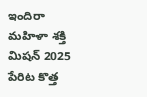ఇందిరా మహిళా శక్తి మిషన్ 2025 పేరిట కొత్త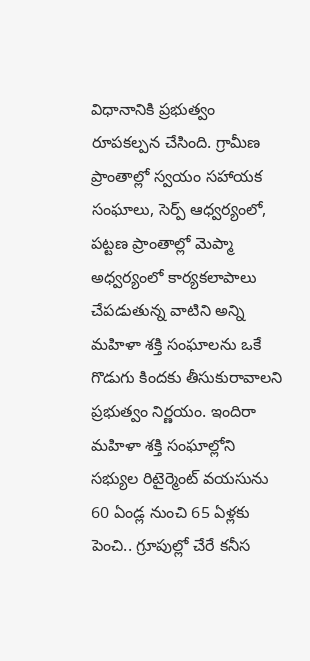విధానానికి ప్రభుత్వం రూపకల్పన చేసింది. గ్రామీణ ప్రాంతాల్లో స్వయం సహాయక సంఘాలు, సెర్ప్‌ ఆధ్వర్యంలో, పట్టణ ప్రాంతాల్లో మెప్మా అధ్వర్యంలో కార్యకలాపాలు చేపడుతున్న వాటిని అన్ని మహిళా శక్తి సంఘాలను ఒకే గొడుగు కిందకు తీసుకురావాలని ప్రభుత్వం నిర్ణయం. ఇందిరా మహిళా శక్తి సంఘాల్లోని సభ్యుల రిటైర్మెంట్ వయసును 60 ఏండ్ల నుంచి 65 ఏళ్లకు పెంచి.. గ్రూపుల్లో చేరే కనీస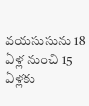వయసుసును 18 ఏళ్ల నుంచి 15 ఏళ్లకు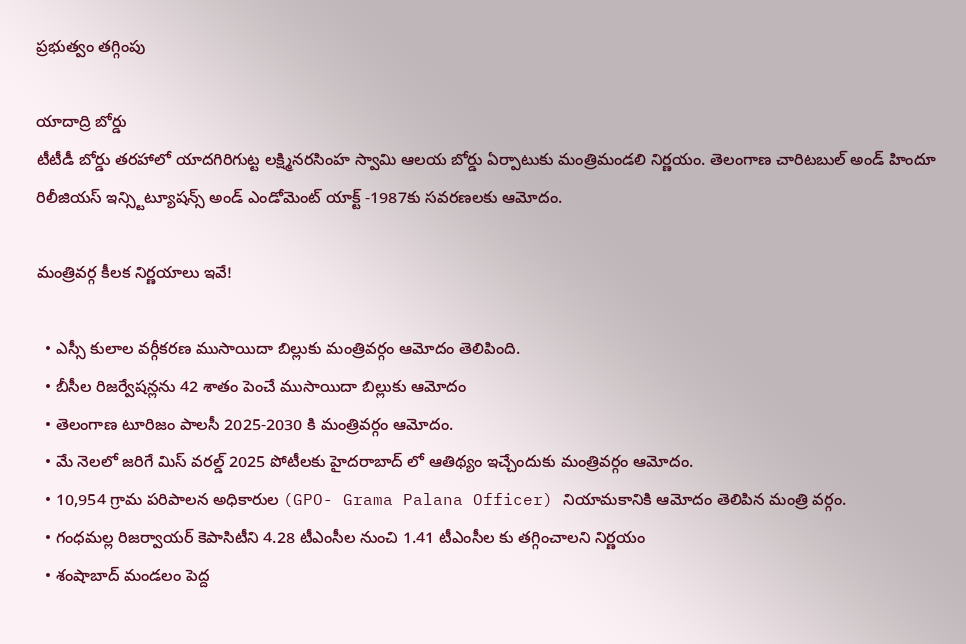ప్రభుత్వం తగ్గింపు

యాదాద్రి బోర్డు
టీటీడీ బోర్డు తరహాలో యాదగిరిగుట్ట లక్ష్మినరసింహ స్వామి ఆలయ బోర్డు ఏర్పాటుకు మంత్రిమండలి నిర్ణయం. తెలంగాణ చారిటబుల్ అండ్ హిందూ రిలీజియస్ ఇన్స్టిట్యూషన్స్ అండ్ ఎండోమెంట్ యాక్ట్ -1987కు సవరణలకు ఆమోదం.

మంత్రివర్గ కీలక నిర్ణయాలు ఇవే!

  • ఎస్సీ కులాల వర్గీకరణ ముసాయిదా బిల్లుకు మంత్రివర్గం ఆమోదం తెలిపింది.
  • బీసీల రిజర్వేషన్లను 42 శాతం పెంచే ముసాయిదా బిల్లుకు ఆమోదం
  • తెలంగాణ టూరిజం పాలసీ 2025-2030 కి మంత్రివర్గం ఆమోదం.
  • మే నెలలో జరిగే మిస్ వరల్డ్ 2025 పోటీలకు హైదరాబాద్ లో ఆతిథ్యం ఇచ్చేందుకు మంత్రివర్గం ఆమోదం.
  • 10,954 గ్రామ పరిపాలన అధికారుల (GPO- Grama Palana Officer) నియామకానికి ఆమోదం తెలిపిన మంత్రి వర్గం.
  • గంధమల్ల రిజర్వాయర్ కెపాసిటీని 4.28 టీఎంసీల నుంచి 1.41 టీఎంసీల కు తగ్గించాలని నిర్ణయం
  • శంషాబాద్ మండలం పెద్ద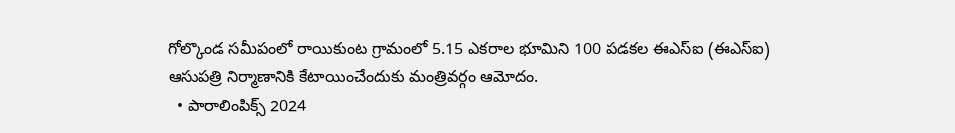గోల్కొండ సమీపంలో రాయికుంట గ్రామంలో 5.15 ఎకరాల భూమిని 100 పడకల ఈఎస్ఐ (ఈఎస్‌ఐ) ఆసుపత్రి నిర్మాణానికి కేటాయించేందుకు మంత్రివర్గం ఆమోదం.
  • పారాలింపిక్స్ 2024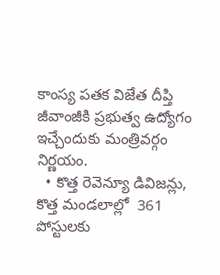కాంస్య పతక విజేత దీప్తి జీవాంజీకి ప్రభుత్వ ఉద్యోగం ఇచ్చేందుకు మంత్రివర్గం నిర్ణయం.
  • కొత్త రెవెన్యూ డివిజన్లు, కొత్త మండలాల్లో  361 పోస్టులకు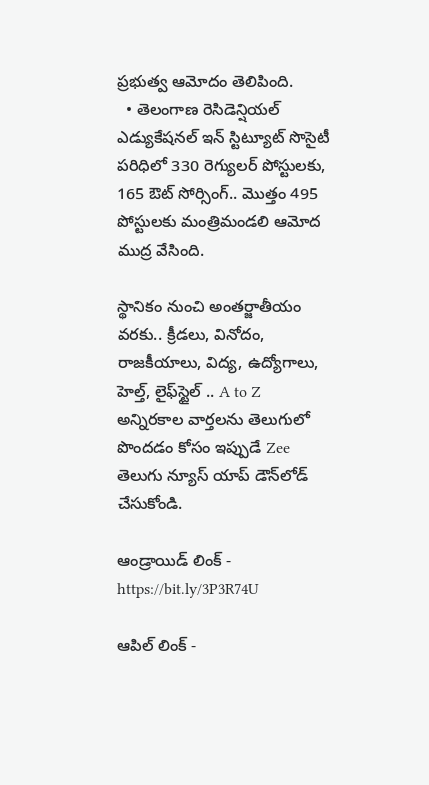ప్రభుత్వ ఆమోదం తెలిపింది.
  • తెలంగాణ రెసిడెన్షియల్ ఎడ్యుకేషనల్ ఇన్ స్టిట్యూట్ సొసైటీ పరిధిలో 330 రెగ్యులర్ పోస్టులకు, 165 ఔట్ సోర్సింగ్.. మొత్తం 495 పోస్టులకు మంత్రిమండలి ఆమోద ముద్ర వేసింది.

స్థానికం నుంచి అంతర్జాతీయం వరకు.. క్రీడలు, వినోదం, రాజకీయాలు, విద్య, ఉద్యోగాలు, హెల్త్, లైఫ్‌స్టైల్ .. A to Z అన్నిరకాల వార్తలను తెలుగులో పొందడం కోసం ఇప్పుడే Zee తెలుగు న్యూస్ యాప్ డౌన్‌లోడ్ చేసుకోండి.

ఆండ్రాయిడ్ లింక్ - https://bit.ly/3P3R74U

ఆపిల్ లింక్ -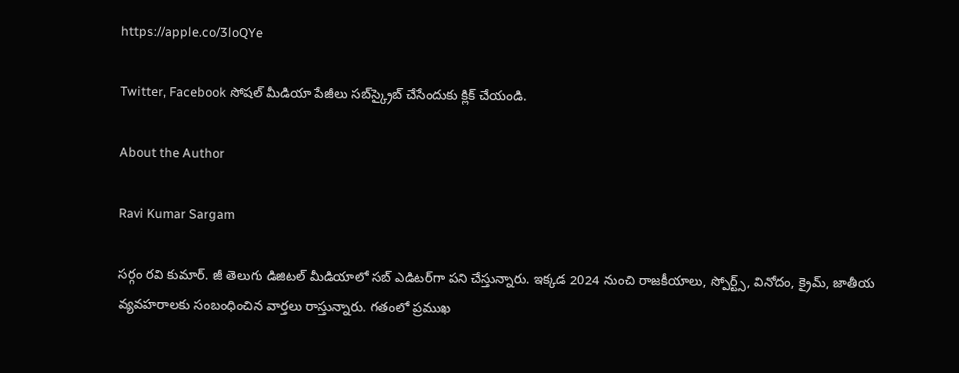https://apple.co/3loQYe

Twitter, Facebook సోషల్ మీడియా పేజీలు సబ్‌స్క్రైబ్ చేసేందుకు క్లిక్ చేయండి.

About the Author

Ravi Kumar Sargam

సర్గం రవి కుమార్‌. జీ తెలుగు డిజిటల్ మీడియాలో సబ్ ఎడిటర్‌గా పని చేస్తున్నారు. ఇక్కడ 2024 నుంచి రాజకీయాలు, స్పోర్ట్స్, వినోదం, క్రైమ్, జాతీయ వ్యవహరాలకు సంబంధించిన వార్తలు రాస్తున్నారు. గతంలో ప్రముఖ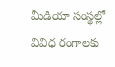మీడియా సంస్థల్లో వివిధ రంగాలకు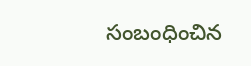సంబంధించిన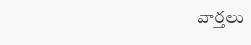వార్తలు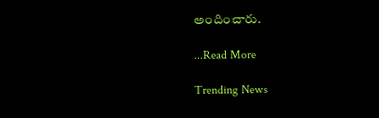అందించారు.

...Read More

Trending News